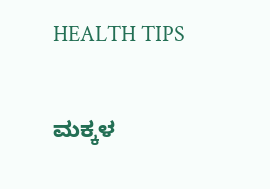HEALTH TIPS

ಮಕ್ಕಳ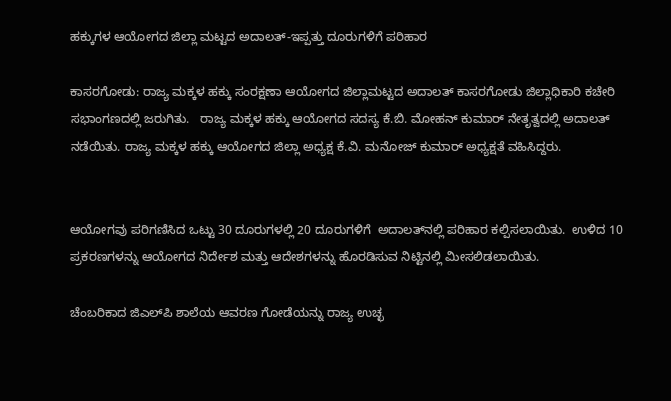ಹಕ್ಕುಗಳ ಆಯೋಗದ ಜಿಲ್ಲಾ ಮಟ್ಟದ ಅದಾಲತ್-ಇಪ್ಪತ್ತು ದೂರುಗಳಿಗೆ ಪರಿಹಾರ

ಕಾಸರಗೋಡು: ರಾಜ್ಯ ಮಕ್ಕಳ ಹಕ್ಕು ಸಂರಕ್ಷಣಾ ಆಯೋಗದ ಜಿಲ್ಲಾಮಟ್ಟದ ಅದಾಲತ್ ಕಾಸರಗೋಡು ಜಿಲ್ಲಾಧಿಕಾರಿ ಕಚೇರಿ  ಸಭಾಂಗಣದಲ್ಲಿ ಜರುಗಿತು.   ರಾಜ್ಯ ಮಕ್ಕಳ ಹಕ್ಕು ಆಯೋಗದ ಸದಸ್ಯ ಕೆ.ಬಿ. ಮೋಹನ್ ಕುಮಾರ್ ನೇತೃತ್ವದಲ್ಲಿ ಅದಾಲತ್ ನಡೆಯಿತು. ರಾಜ್ಯ ಮಕ್ಕಳ ಹಕ್ಕು ಆಯೋಗದ ಜಿಲ್ಲಾ ಅಧ್ಯಕ್ಷ ಕೆ.ವಿ. ಮನೋಜ್ ಕುಮಾರ್ ಅಧ್ಯಕ್ಷತೆ ವಹಿಸಿದ್ದರು.


ಆಯೋಗವು ಪರಿಗಣಿಸಿದ ಒಟ್ಟು 30 ದೂರುಗಳಲ್ಲಿ 20 ದೂರುಗಳಿಗೆ  ಅದಾಲತ್‍ನಲ್ಲಿ ಪರಿಹಾರ ಕಲ್ಪಿಸಲಾಯಿತು.  ಉಳಿದ 10 ಪ್ರಕರಣಗಳನ್ನು ಆಯೋಗದ ನಿರ್ದೇಶ ಮತ್ತು ಆದೇಶಗಳನ್ನು ಹೊರಡಿಸುವ ನಿಟ್ಟಿನಲ್ಲಿ ಮೀಸಲಿಡಲಾಯಿತು.

ಚೆಂಬರಿಕಾದ ಜಿಎಲ್‍ಪಿ ಶಾಲೆಯ ಆವರಣ ಗೋಡೆಯನ್ನು ರಾಜ್ಯ ಉಚ್ಛ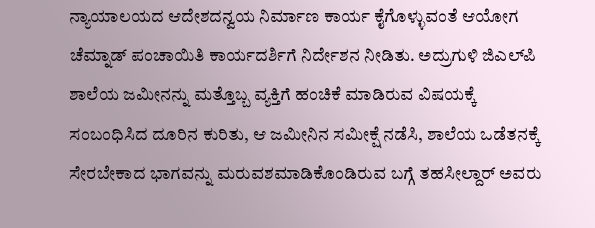ನ್ಯಾಯಾಲಯದ ಆದೇಶದನ್ವಯ ನಿರ್ಮಾಣ ಕಾರ್ಯ ಕೈಗೊಳ್ಳುವಂತೆ ಆಯೋಗ ಚೆಮ್ನಾಡ್ ಪಂಚಾಯಿತಿ ಕಾರ್ಯದರ್ಶಿಗೆ ನಿರ್ದೇಶನ ನೀಡಿತು. ಅದ್ರುಗುಳಿ ಜಿಎಲ್‍ಪಿ ಶಾಲೆಯ ಜಮೀನನ್ನು ಮತ್ತೊಬ್ಬ ವ್ಯಕ್ತಿಗೆ ಹಂಚಿಕೆ ಮಾಡಿರುವ ವಿಷಯಕ್ಕೆ ಸಂಬಂಧಿಸಿದ ದೂರಿನ ಕುರಿತು, ಆ ಜಮೀನಿನ ಸಮೀಕ್ಷೆ ನಡೆಸಿ, ಶಾಲೆಯ ಒಡೆತನಕ್ಕೆ ಸೇರಬೇಕಾದ ಭಾಗವನ್ನು ಮರುವಶಮಾಡಿಕೊಂಡಿರುವ ಬಗ್ಗೆ ತಹಸೀಲ್ದಾರ್ ಅವರು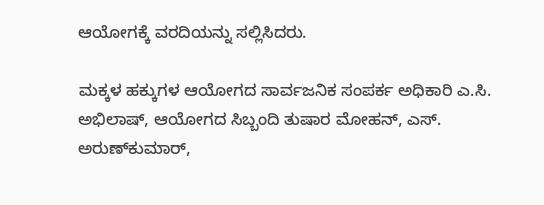ಆಯೋಗಕ್ಕೆ ವರದಿಯನ್ನು ಸಲ್ಲಿಸಿದರು.

ಮಕ್ಕಳ ಹಕ್ಕುಗಳ ಆಯೋಗದ ಸಾರ್ವಜನಿಕ ಸಂಪರ್ಕ ಅಧಿಕಾರಿ ಎ.ಸಿ. ಅಭಿಲಾಷ್, ಆಯೋಗದ ಸಿಬ್ಬಂದಿ ತುಷಾರ ಮೋಹನ್, ಎಸ್. ಅರುಣ್‍ಕುಮಾರ್,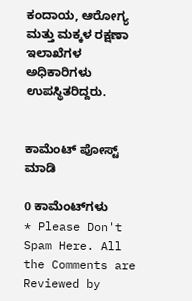ಕಂದಾಯ, ಆರೋಗ್ಯ ಮತ್ತು ಮಕ್ಕಳ ರಕ್ಷಣಾ ಇಲಾಖೆಗಳ ಅಧಿಕಾರಿಗಳು  ಉಪಸ್ಥಿತರಿದ್ದರು.


ಕಾಮೆಂಟ್‌‌ ಪೋಸ್ಟ್‌ ಮಾಡಿ

0 ಕಾಮೆಂಟ್‌ಗಳು
* Please Don't Spam Here. All the Comments are Reviewed by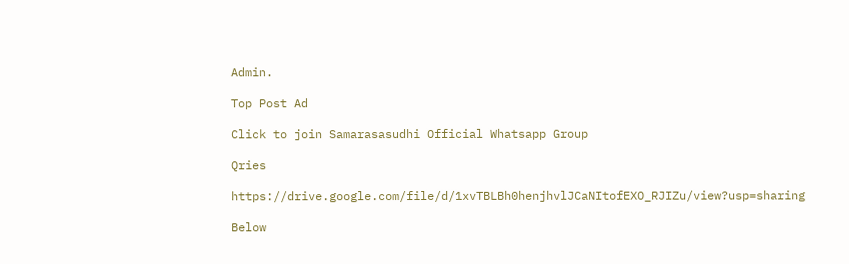Admin.

Top Post Ad

Click to join Samarasasudhi Official Whatsapp Group

Qries

https://drive.google.com/file/d/1xvTBLBh0henjhvlJCaNItofEXO_RJIZu/view?usp=sharing

Below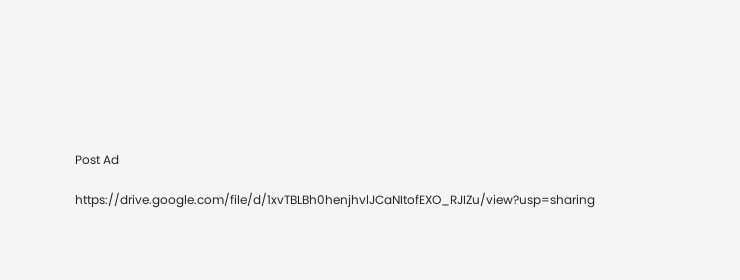Post Ad

https://drive.google.com/file/d/1xvTBLBh0henjhvlJCaNItofEXO_RJIZu/view?usp=sharing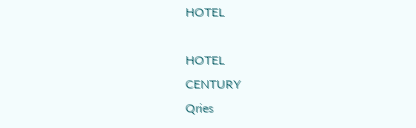HOTEL

HOTEL
CENTURY
Qries